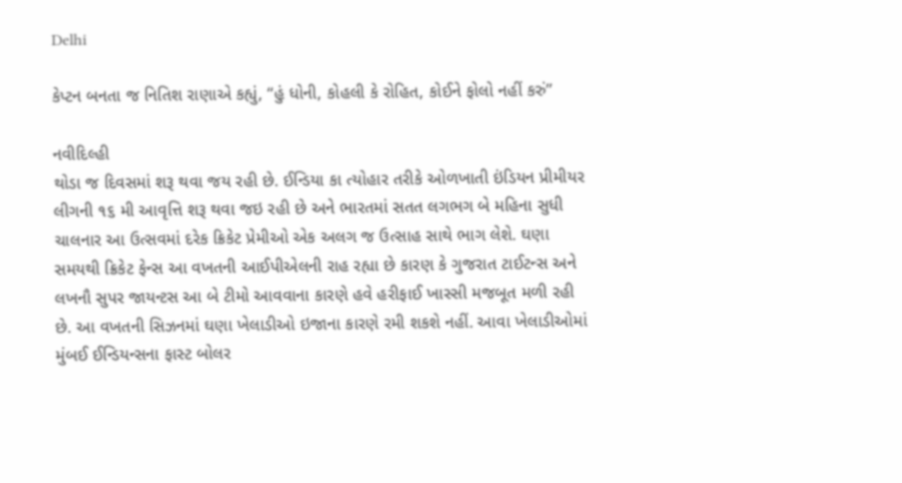Delhi

કેપ્ટન બનતા જ નિતિશ રાણાએ કહ્યું, “હું ધોની, કોહલી કે રોહિત, કોઈને ફોલો નહીં કરું”

નવીદિલ્હી
થોડા જ દિવસમાં શરૂ થવા જય રહી છે. ઈન્ડિયા કા ત્યોહાર તરીકે ઓળખાતી ઇંડિયન પ્રીમીયર લીગની ૧૬ મી આવૃત્તિ શરૂ થવા જઇ રહી છે અને ભારતમાં સતત લગભગ બે મહિના સુધી ચાલનાર આ ઉત્સવમાં દરેક ક્રિકેટ પ્રેમીઓ એક અલગ જ ઉત્સાહ સાથે ભાગ લેશે. ઘણા સમયથી ક્રિકેટ ફેન્સ આ વખતની આઈપીએલની રાહ રહ્યા છે કારણ કે ગુજરાત ટાઈટન્સ અને લખનૌ સુપર જાયન્ટસ આ બે ટીમો આવવાના કારણે હવે હરીફાઈ ખાસ્સી મજબૂત મળી રહી છે. આ વખતની સિઝનમાં ઘણા ખેલાડીઓ ઇજાના કારણે રમી શકશે નહીં. આવા ખેલાડીઓમાં મુંબઈ ઈન્ડિયન્સના ફાસ્ટ બોલર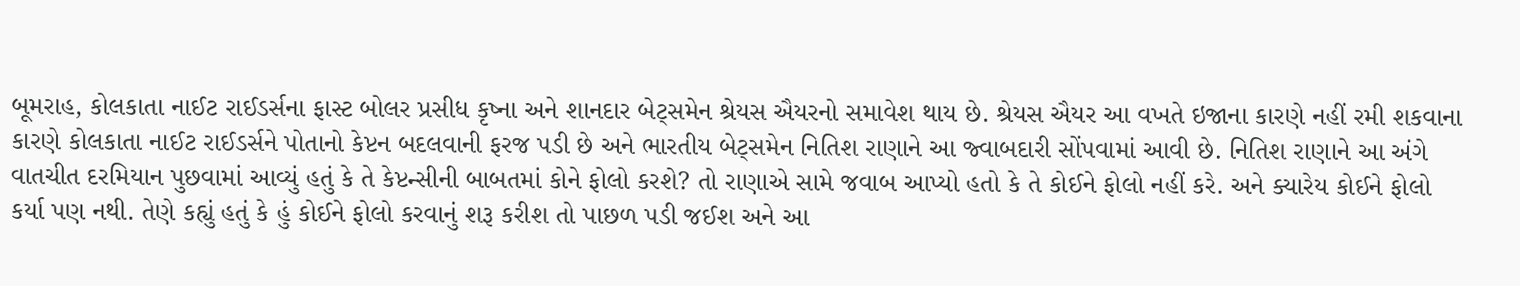બૂમરાહ, કોલકાતા નાઈટ રાઈડર્સના ફાસ્ટ બોલર પ્રસીધ કૃષ્ના અને શાનદાર બેટ્‌સમેન શ્રેયસ ઐયરનો સમાવેશ થાય છે. શ્રેયસ ઐયર આ વખતે ઇજાના કારણે નહીં રમી શકવાના કારણે કોલકાતા નાઈટ રાઈડર્સને પોતાનો કેપ્ટન બદલવાની ફરજ પડી છે અને ભારતીય બેટ્‌સમેન નિતિશ રાણાને આ જ્વાબદારી સોંપવામાં આવી છે. નિતિશ રાણાને આ અંગે વાતચીત દરમિયાન પુછવામાં આવ્યું હતું કે તે કેપ્ટન્સીની બાબતમાં કોને ફોલો કરશે? તો રાણાએ સામે જવાબ આપ્યો હતો કે તે કોઈને ફોલો નહીં કરે. અને ક્યારેય કોઈને ફોલો કર્યા પણ નથી. તેણે કહ્યું હતું કે હું કોઈને ફોલો કરવાનું શરૂ કરીશ તો પાછળ પડી જઈશ અને આ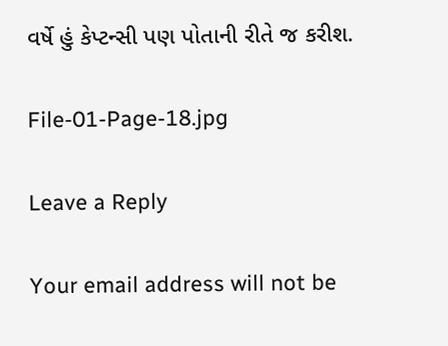વર્ષે હું કેપ્ટન્સી પણ પોતાની રીતે જ કરીશ.

File-01-Page-18.jpg

Leave a Reply

Your email address will not be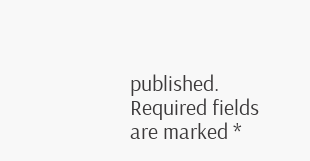published. Required fields are marked *